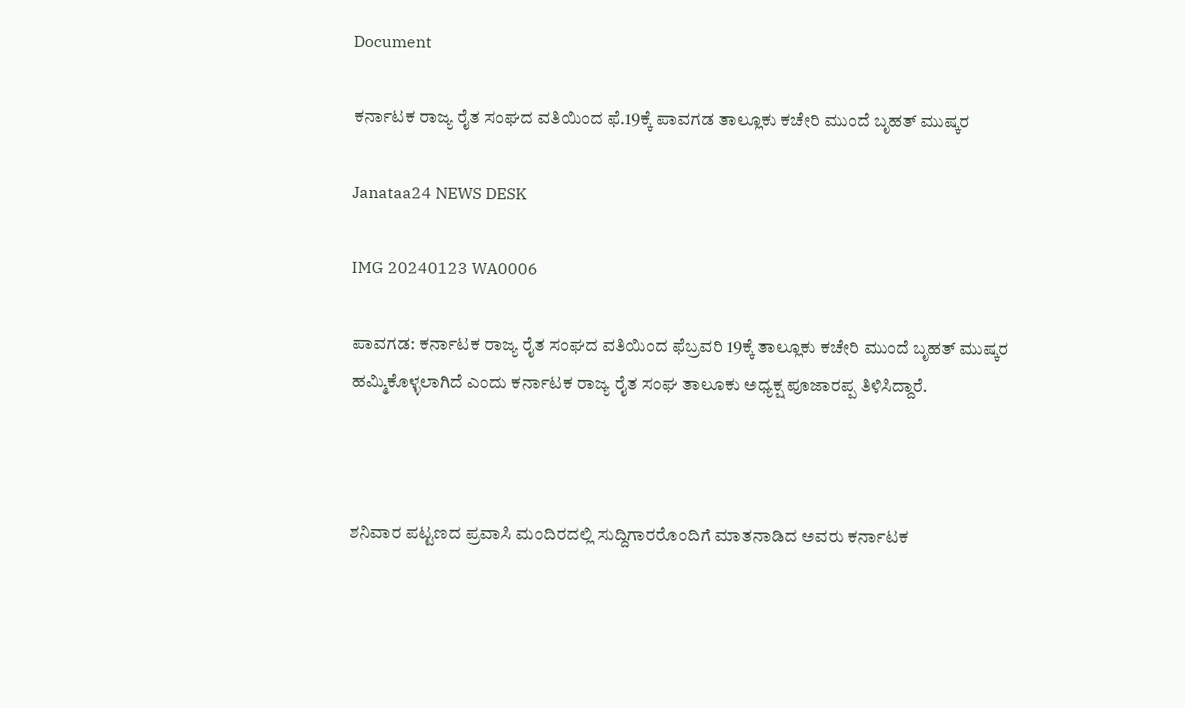Document

ಕರ್ನಾಟಕ ರಾಜ್ಯ ರೈತ ಸಂಘದ ವತಿಯಿಂದ ಫೆ.19ಕ್ಕೆ ಪಾವಗಡ ತಾಲ್ಲೂಕು ಕಚೇರಿ ಮುಂದೆ ಬೃಹತ್ ಮುಷ್ಕರ

Janataa24 NEWS DESK

IMG 20240123 WA0006

ಪಾವಗಡ: ಕರ್ನಾಟಕ ರಾಜ್ಯ ರೈತ ಸಂಘದ ವತಿಯಿಂದ ಫೆಬ್ರವರಿ 19ಕ್ಕೆ ತಾಲ್ಲೂಕು ಕಚೇರಿ ಮುಂದೆ ಬೃಹತ್ ಮುಷ್ಕರ ಹಮ್ಮಿಕೊಳ್ಳಲಾಗಿದೆ ಎಂದು ಕರ್ನಾಟಕ ರಾಜ್ಯ ರೈತ ಸಂಘ ತಾಲೂಕು ಅಧ್ಯಕ್ಷ ಪೂಜಾರಪ್ಪ ತಿಳಿಸಿದ್ದಾರೆ.



ಶನಿವಾರ ಪಟ್ಟಣದ ಪ್ರವಾಸಿ ಮಂದಿರದಲ್ಲಿ ಸುದ್ದಿಗಾರರೊಂದಿಗೆ ಮಾತನಾಡಿದ ಅವರು ಕರ್ನಾಟಕ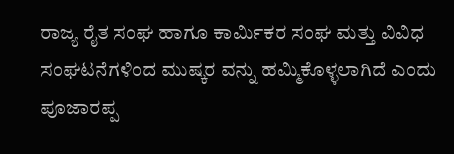ರಾಜ್ಯ ರೈತ ಸಂಘ ಹಾಗೂ ಕಾರ್ಮಿಕರ ಸಂಘ ಮತ್ತು ವಿವಿಧ ಸಂಘಟನೆಗಳಿಂದ ಮುಷ್ಕರ ವನ್ನು ಹಮ್ಮಿಕೊಳ್ಳಲಾಗಿದೆ ಎಂದು ಪೂಜಾರಪ್ಪ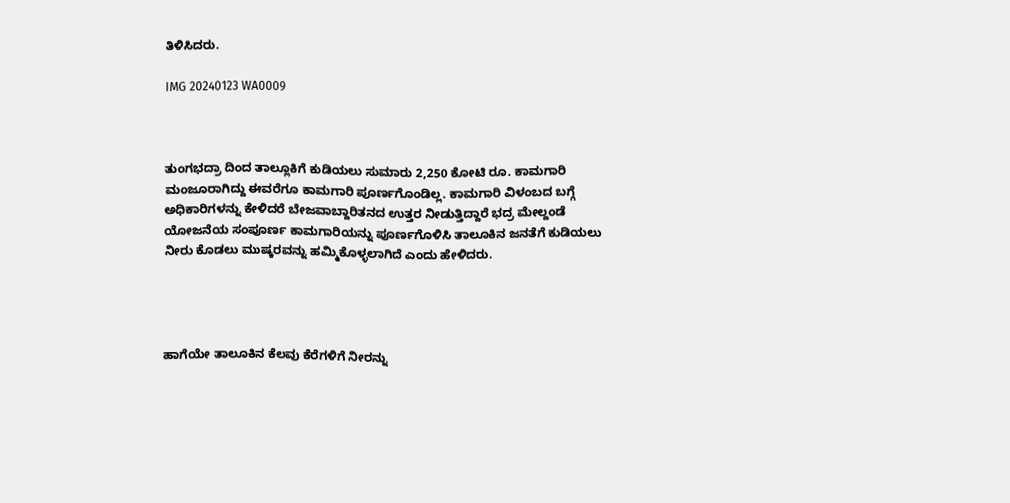ತಿಳಿಸಿದರು.

IMG 20240123 WA0009



ತುಂಗಭದ್ರಾ ದಿಂದ ತಾಲ್ಲೂಕಿಗೆ ಕುಡಿಯಲು ಸುಮಾರು 2,250 ಕೋಟಿ ರೂ. ಕಾಮಗಾರಿ ಮಂಜೂರಾಗಿದ್ದು ಈವರೆಗೂ ಕಾಮಗಾರಿ ಪೂರ್ಣಗೊಂಡಿಲ್ಲ. ಕಾಮಗಾರಿ ವಿಳಂಬದ ಬಗ್ಗೆ ಅಧಿಕಾರಿಗಳನ್ನು ಕೇಳಿದರೆ ಬೇಜವಾಬ್ದಾರಿತನದ ಉತ್ತರ ನೀಡುತ್ತಿದ್ದಾರೆ ಭದ್ರ ಮೇಲ್ದಂಡೆ ಯೋಜನೆಯ ಸಂಪೂರ್ಣ ಕಾಮಗಾರಿಯನ್ನು ಪೂರ್ಣಗೊಳಿಸಿ ತಾಲೂಕಿನ ಜನತೆಗೆ ಕುಡಿಯಲು ನೀರು ಕೊಡಲು ಮುಷ್ಕರವನ್ನು ಹಮ್ಮಿಕೊಳ್ಳಲಾಗಿದೆ ಎಂದು ಹೇಳಿದರು.




ಹಾಗೆಯೇ ತಾಲೂಕಿನ ಕೆಲವು ಕೆರೆಗಳಿಗೆ ನೀರನ್ನು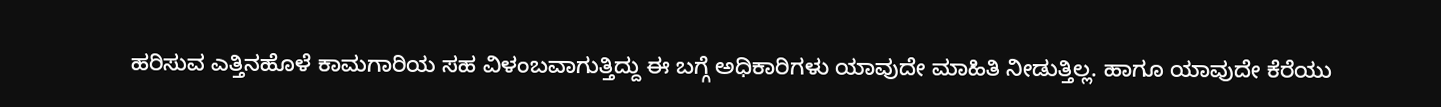ಹರಿಸುವ ಎತ್ತಿನಹೊಳೆ ಕಾಮಗಾರಿಯ ಸಹ ವಿಳಂಬವಾಗುತ್ತಿದ್ದು ಈ ಬಗ್ಗೆ ಅಧಿಕಾರಿಗಳು ಯಾವುದೇ ಮಾಹಿತಿ ನೀಡುತ್ತಿಲ್ಲ. ಹಾಗೂ ಯಾವುದೇ ಕೆರೆಯು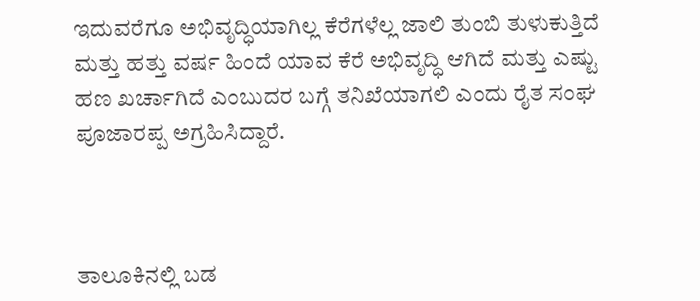ಇದುವರೆಗೂ ಅಭಿವೃದ್ಧಿಯಾಗಿಲ್ಲ ಕೆರೆಗಳೆಲ್ಲ ಜಾಲಿ ತುಂಬಿ ತುಳುಕುತ್ತಿದೆ ಮತ್ತು ಹತ್ತು ವರ್ಷ ಹಿಂದೆ ಯಾವ ಕೆರೆ ಅಭಿವೃದ್ಧಿ ಆಗಿದೆ ಮತ್ತು ಎಷ್ಟು ಹಣ ಖರ್ಚಾಗಿದೆ ಎಂಬುದರ ಬಗ್ಗೆ ತನಿಖೆಯಾಗಲಿ ಎಂದು ರೈತ ಸಂಘ ಪೂಜಾರಪ್ಪ ಅಗ್ರಹಿಸಿದ್ದಾರೆ.



ತಾಲೂಕಿನಲ್ಲಿ ಬಡ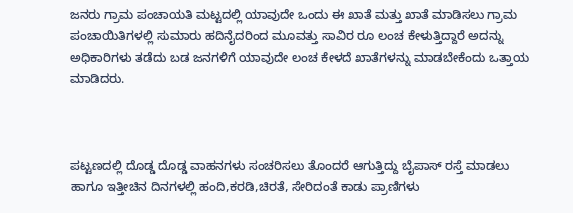ಜನರು ಗ್ರಾಮ ಪಂಚಾಯತಿ ಮಟ್ಟದಲ್ಲಿ ಯಾವುದೇ ಒಂದು ಈ ಖಾತೆ ಮತ್ತು ಖಾತೆ ಮಾಡಿಸಲು ಗ್ರಾಮ ಪಂಚಾಯಿತಿಗಳಲ್ಲಿ ಸುಮಾರು ಹದಿನೈದರಿಂದ ಮೂವತ್ತು ಸಾವಿರ ರೂ ಲಂಚ ಕೇಳುತ್ತಿದ್ದಾರೆ ಅದನ್ನು ಅಧಿಕಾರಿಗಳು ತಡೆದು ಬಡ ಜನಗಳಿಗೆ ಯಾವುದೇ ಲಂಚ ಕೇಳದೆ ಖಾತೆಗಳನ್ನು ಮಾಡಬೇಕೆಂದು ಒತ್ತಾಯ ಮಾಡಿದರು.



ಪಟ್ಟಣದಲ್ಲಿ ದೊಡ್ಡ ದೊಡ್ಡ ವಾಹನಗಳು ಸಂಚರಿಸಲು ತೊಂದರೆ ಆಗುತ್ತಿದ್ದು ಬೈಪಾಸ್ ರಸ್ತೆ ಮಾಡಲು ಹಾಗೂ ಇತ್ತೀಚಿನ ದಿನಗಳಲ್ಲಿ ಹಂದಿ,ಕರಡಿ,ಚಿರತೆ, ಸೇರಿದಂತೆ ಕಾಡು ಪ್ರಾಣಿಗಳು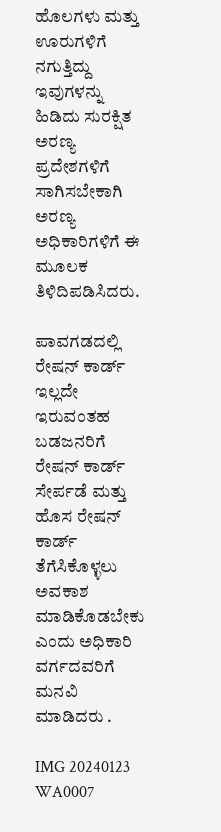ಹೊಲಗಳು ಮತ್ತು ಊರುಗಳಿಗೆ ನಗುತ್ತಿದ್ದು ಇವುಗಳನ್ನು ಹಿಡಿದು ಸುರಕ್ಷಿತ ಅರಣ್ಯ ಪ್ರದೇಶಗಳಿಗೆ ಸಾಗಿಸಬೇಕಾಗಿ ಅರಣ್ಯ ಅಧಿಕಾರಿಗಳಿಗೆ ಈ ಮೂಲಕ ತಿಳಿದಿಪಡಿಸಿದರು.

ಪಾವಗಡದಲ್ಲಿ ರೇಷನ್ ಕಾರ್ಡ್ ಇಲ್ಲದೇ ಇರುವಂತಹ ಬಡಜನರಿಗೆ ರೇಷನ್ ಕಾರ್ಡ್ ಸೇರ್ಪಡೆ ಮತ್ತು ಹೊಸ ರೇಷನ್ ಕಾರ್ಡ್ ತೆಗೆಸಿಕೊಳ್ಳಲು ಅವಕಾಶ ಮಾಡಿಕೊಡಬೇಕು ಎಂದು ಅಧಿಕಾರಿ ವರ್ಗದವರಿಗೆ ಮನವಿ ಮಾಡಿದರು .

IMG 20240123 WA0007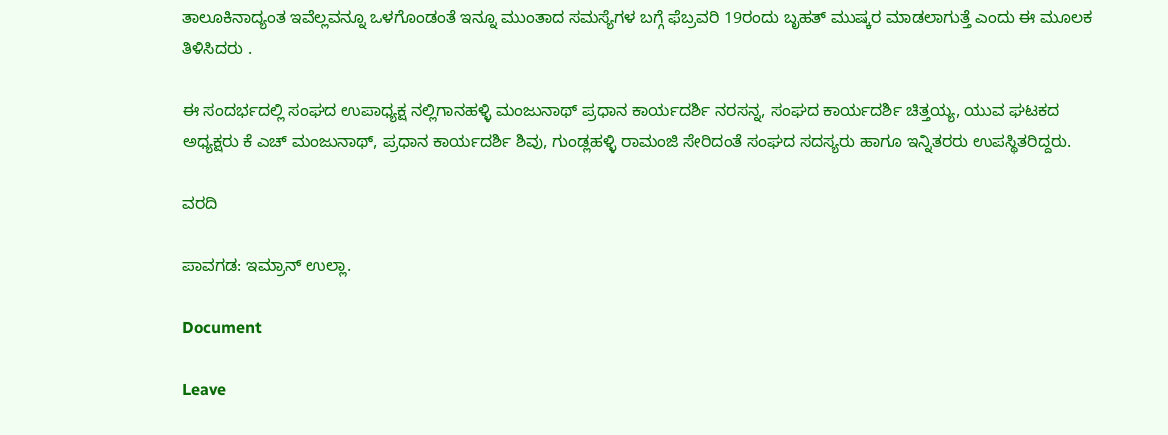ತಾಲೂಕಿನಾದ್ಯಂತ ಇವೆಲ್ಲವನ್ನೂ ಒಳಗೊಂಡಂತೆ ಇನ್ನೂ ಮುಂತಾದ ಸಮಸ್ಯೆಗಳ ಬಗ್ಗೆ ಫೆಬ್ರವರಿ 19ರಂದು ಬೃಹತ್ ಮುಷ್ಕರ ಮಾಡಲಾಗುತ್ತೆ ಎಂದು ಈ ಮೂಲಕ ತಿಳಿಸಿದರು .

ಈ ಸಂದರ್ಭದಲ್ಲಿ ಸಂಘದ ಉಪಾಧ್ಯಕ್ಷ ನಲ್ಲಿಗಾನಹಳ್ಳಿ ಮಂಜುನಾಥ್ ಪ್ರಧಾನ ಕಾರ್ಯದರ್ಶಿ ನರಸನ್ನ, ಸಂಘದ ಕಾರ್ಯದರ್ಶಿ ಚಿತ್ತಯ್ಯ, ಯುವ ಘಟಕದ ಅಧ್ಯಕ್ಷರು ಕೆ ಎಚ್ ಮಂಜುನಾಥ್, ಪ್ರಧಾನ ಕಾರ್ಯದರ್ಶಿ ಶಿವು, ಗುಂಡ್ಲಹಳ್ಳಿ ರಾಮಂಜಿ ಸೇರಿದಂತೆ ಸಂಘದ ಸದಸ್ಯರು ಹಾಗೂ ಇನ್ನಿತರರು ಉಪಸ್ಥಿತರಿದ್ದರು.

ವರದಿ

ಪಾವಗಡ: ಇಮ್ರಾನ್ ಉಲ್ಲಾ.

Document

Leave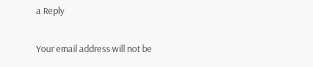a Reply

Your email address will not be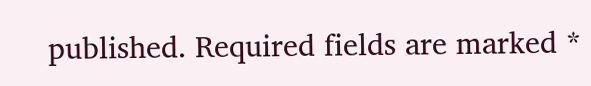published. Required fields are marked *